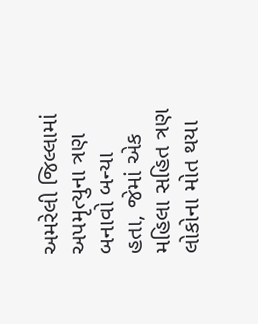અમરેલી જિલ્લામાં અપમૃત્યુના ત્રણ બનાવો બન્યા હતા, જેમાં એક મહિલા સહિત ત્રણ લોકોના મોત થયા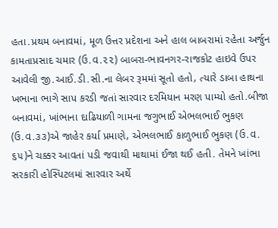હતા.પ્રથમ બનાવમાં, મૂળ ઉત્તર પ્રદેશના અને હાલ બાબરામાં રહેતા અર્જુન કામતાપ્રસાદ ચમાર (ઉ.વ.૨૨) બાબરા-ભાવનગર-રાજકોટ હાઇવે ઉપર આવેલી જી.આઈ.ડી.સી.ના લેબર રૂમમાં સૂતો હતો, ત્યારે ડાબા હાથના ખભાના ભાગે સાપ કરડી જતાં સારવાર દરમિયાન મરણ પામ્યો હતો.બીજા બનાવમાં, ખાંભાના દાઢિયાળી ગામના જગુભાઈ એભલભાઈ ભુકણ (ઉ.વ.૩૩)એ જાહેર કર્યા પ્રમાણે, એભલભાઈ કાળુભાઈ ભુકણ (ઉ.વ. ૬૫)ને ચક્કર આવતાં પડી જવાથી માથામાં ઈજા થઈ હતી. તેમને ખાંભા સરકારી હોસ્પિટલમાં સારવાર અર્થે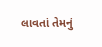લાવતાં તેમનું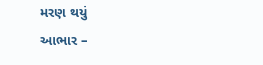મરણ થયું
આભાર –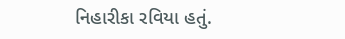નિહારીકા રવિયા હતું.